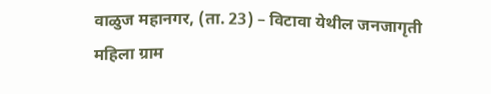वाळुज महानगर, (ता. 23) – विटावा येथील जनजागृती महिला ग्राम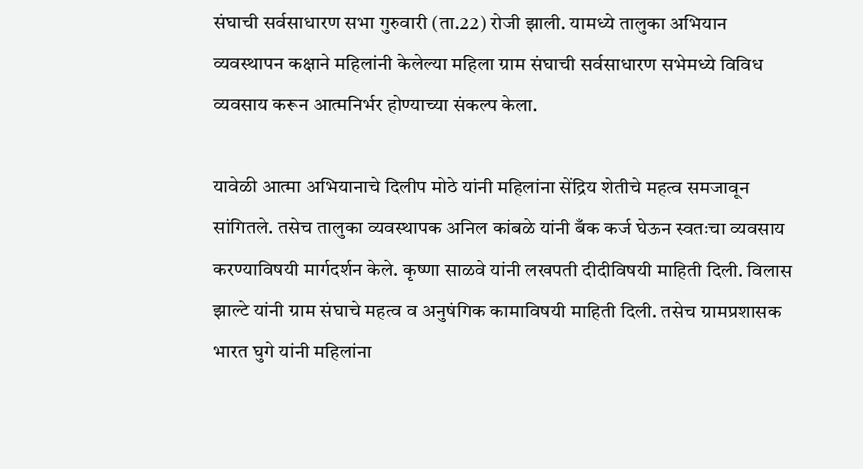संघाची सर्वसाधारण सभा गुरुवारी (ता.22) रोजी झाली. यामध्ये तालुका अभियान व्यवस्थापन कक्षाने महिलांनी केलेल्या महिला ग्राम संघाची सर्वसाधारण सभेमध्ये विविध व्यवसाय करून आत्मनिर्भर होण्याच्या संकल्प केला.

यावेळी आत्मा अभियानाचे दिलीप मोठे यांनी महिलांना सेंद्रिय शेतीचे महत्व समजावून सांगितले. तसेच तालुका व्यवस्थापक अनिल कांबळे यांनी बँक कर्ज घेऊन स्वतःचा व्यवसाय करण्याविषयी मार्गदर्शन केले. कृष्णा साळवे यांनी लखपती दीदीविषयी माहिती दिली. विलास झाल्टे यांनी ग्राम संघाचे महत्व व अनुषंगिक कामाविषयी माहिती दिली. तसेच ग्रामप्रशासक भारत घुगे यांनी महिलांना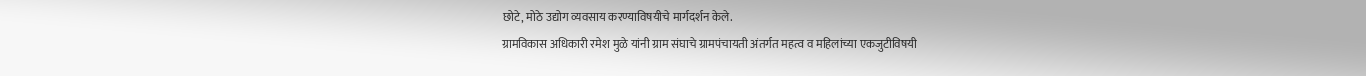छोटे, मोठे उद्योग व्यवसाय करण्याविषयीचे मार्गदर्शन केले.
ग्रामविकास अधिकारी रमेश मुळे यांनी ग्राम संघाचे ग्रामपंचायती अंतर्गत महत्व व महिलांच्या एकजुटीविषयी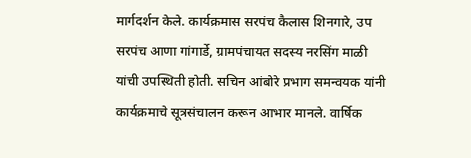मार्गदर्शन केले. कार्यक्रमास सरपंच कैलास शिनगारे, उप सरपंच आणा गांगार्डे, ग्रामपंचायत सदस्य नरसिंग माळी यांची उपस्थिती होती. सचिन आंबोरे प्रभाग समन्वयक यांनी कार्यक्रमाचे सूत्रसंचालन करून आभार मानले. वार्षिक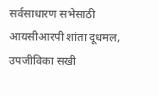सर्वसाधारण सभेसाठी आयसीआरपी शांता दूधमल, उपजीविका सखी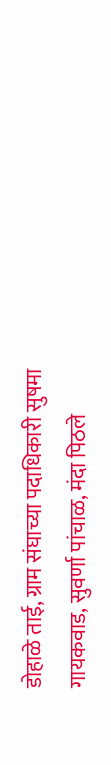डोहाळे ताई, ग्राम संघाच्या पदाधिकारी सुषमा गायकवाड, सुवर्णा पांचाळ, मंदा पिठले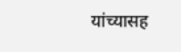यांच्यासह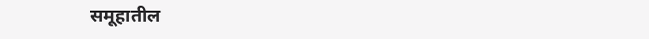समूहातील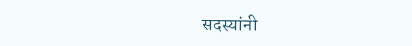सदस्यांनी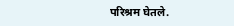परिश्रम घेतले.